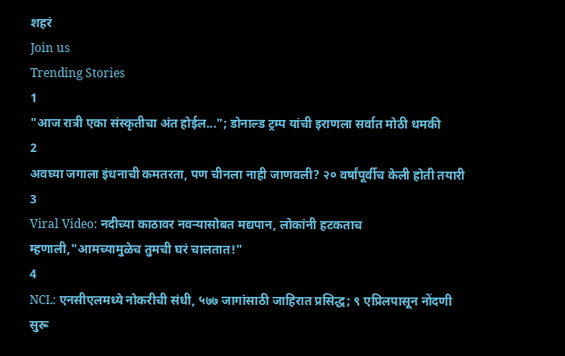शहरं
Join us
Trending Stories
1
"आज रात्री एका संस्कृतीचा अंत होईल..."; डोनाल्ड ट्रम्प यांची इराणला सर्वात मोठी धमकी
2
अवघ्या जगाला इंधनाची कमतरता, पण चीनला नाही जाणवली? २० वर्षांपूर्वीच केली होती तयारी
3
Viral Video: नदीच्या काठावर नवऱ्यासोबत मद्यपान, लोकांनी हटकताच म्हणाली,"आमच्यामुळेच तुमची घरं चालतात!"
4
NCL: एनसीएलमध्ये नोकरीची संधी, ५७७ जागांसाठी जाहिरात प्रसिद्ध; ९ एप्रिलपासून नोंदणी सुरू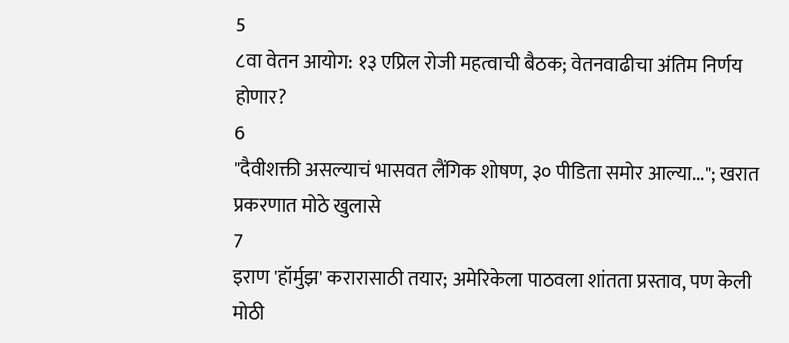5
८वा वेतन आयोग: १३ एप्रिल रोजी महत्वाची बैठक; वेतनवाढीचा अंतिम निर्णय होणार?
6
"दैवीशक्ती असल्याचं भासवत लैंगिक शोषण, ३० पीडिता समोर आल्या..."; खरात प्रकरणात मोठे खुलासे
7
इराण 'हॉर्मुझ' करारासाठी तयार; अमेरिकेला पाठवला शांतता प्रस्ताव, पण केली मोठी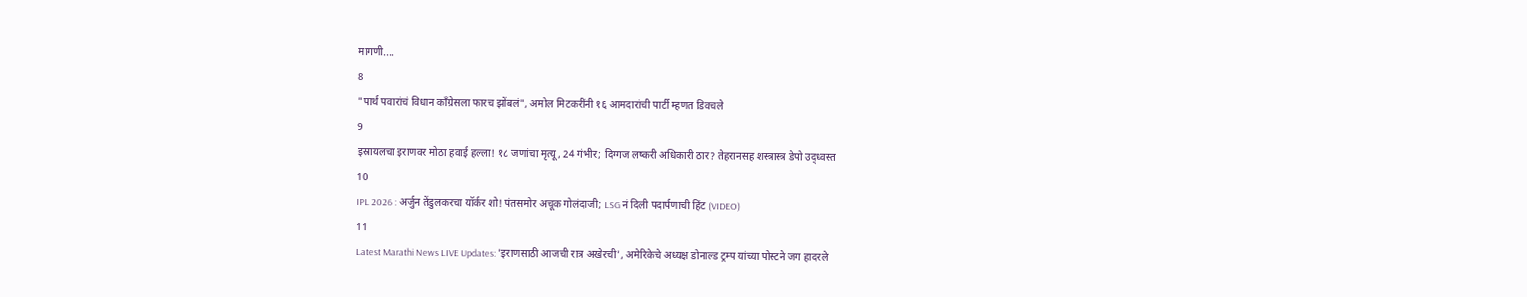मागणी....
8
"पार्थ पवारांचं विधान काँग्रेसला फारच झोंबलं", अमोल मिटकरींनी १६ आमदारांची पार्टी म्हणत डिवचले
9
इस्रायलचा इराणवर मोठा हवाई हल्ला! १८ जणांचा मृत्यू, 24 गंभीर; दिग्गज लष्करी अधिकारी ठार? तेहरानसह शस्त्रास्त्र डेपो उद्ध्वस्त
10
IPL 2026 : अर्जुन तेंडुलकरचा यॉर्कर शो! पंतसमोर अचूक गोलंदाजी; LSG नं दिली पदार्पणाची हिंट (VIDEO)
11
Latest Marathi News LIVE Updates: 'इराणसाठी आजची रात्र अखेरची', अमेरिकेचे अध्यक्ष डोनाल्ड ट्रम्प यांच्या पोस्टने जग हादरले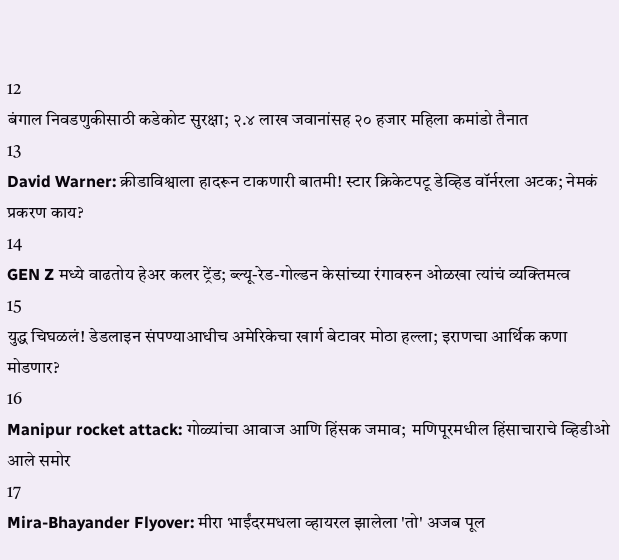12
बंगाल निवडणुकीसाठी कडेकोट सुरक्षा; २.४ लाख जवानांसह २० हजार महिला कमांडो तैनात
13
David Warner: क्रीडाविश्वाला हादरून टाकणारी बातमी! स्टार क्रिकेटपटू डेव्हिड वॉर्नरला अटक; नेमकं प्रकरण काय?
14
GEN Z मध्ये वाढतोय हेअर कलर ट्रेंड; ब्ल्यू-रेड-गोल्डन केसांच्या रंगावरुन ओळखा त्यांचं व्यक्तिमत्व
15
युद्ध चिघळलं! डेडलाइन संपण्याआधीच अमेरिकेचा खार्ग बेटावर मोठा हल्ला; इराणचा आर्थिक कणा मोडणार?
16
Manipur rocket attack: गोळ्यांचा आवाज आणि हिंसक जमाव;  मणिपूरमधील हिंसाचाराचे व्हिडीओ आले समोर
17
Mira-Bhayander Flyover: मीरा भाईंदरमधला व्हायरल झालेला 'तो' अजब पूल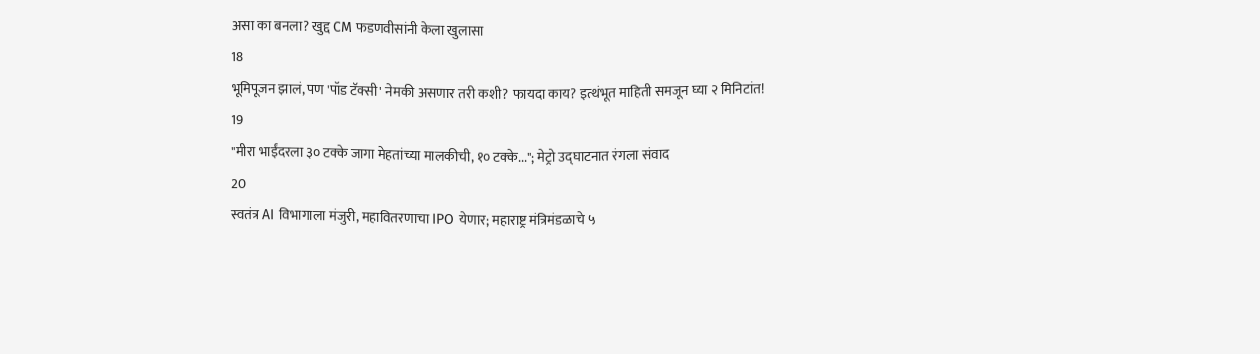असा का बनला? खुद्द CM फडणवीसांनी केला खुलासा
18
भूमिपूजन झालं, पण 'पॉड टॅक्सी' नेमकी असणार तरी कशी? फायदा काय? इत्थंभूत माहिती समजून घ्या २ मिनिटांत!
19
"मीरा भाईंदरला ३० टक्के जागा मेहतांच्या मालकीची, १० टक्के..."; मेट्रो उद्घाटनात रंगला संवाद
20
स्वतंत्र AI विभागाला मंजुरी, महावितरणाचा IPO येणार; महाराष्ट्र मंत्रिमंडळाचे ५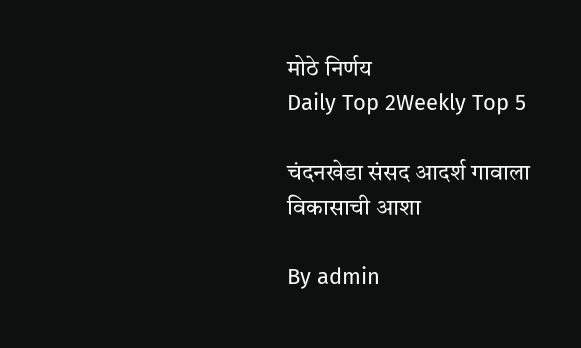मोठे निर्णय
Daily Top 2Weekly Top 5

चंदनखेडा संसद आदर्श गावाला विकासाची आशा

By admin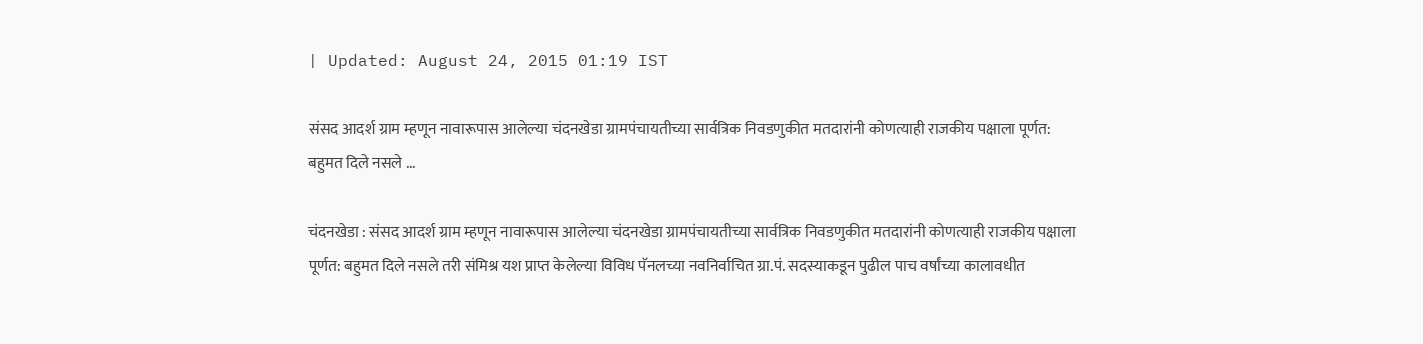| Updated: August 24, 2015 01:19 IST

संसद आदर्श ग्राम म्हणून नावारूपास आलेल्या चंदनखेडा ग्रामपंचायतीच्या सार्वत्रिक निवडणुकीत मतदारांनी कोणत्याही राजकीय पक्षाला पूर्णत: बहुमत दिले नसले ...

चंदनखेडा : संसद आदर्श ग्राम म्हणून नावारूपास आलेल्या चंदनखेडा ग्रामपंचायतीच्या सार्वत्रिक निवडणुकीत मतदारांनी कोणत्याही राजकीय पक्षाला पूर्णत: बहुमत दिले नसले तरी संमिश्र यश प्राप्त केलेल्या विविध पॅनलच्या नवनिर्वाचित ग्रा.पं. सदस्याकडून पुढील पाच वर्षांच्या कालावधीत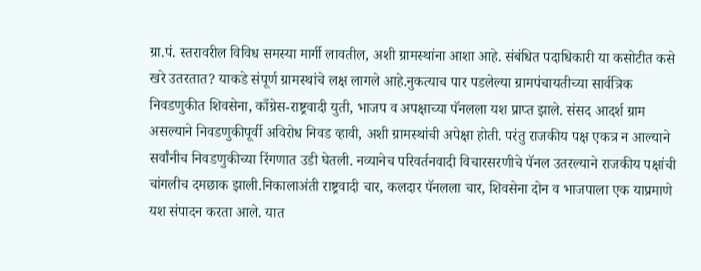ग्रा.पं. स्तरावरील विविध समस्या मार्गी लावतील, अशी ग्रामस्थांना आशा आहे. संबंधित पदाधिकारी या कसोटीत कसे खरे उतरतात? याकडे संपूर्ण ग्रामस्थांचे लक्ष लागले आहे.नुकत्याच पार पडलेल्या ग्रामपंचायतीच्या सार्वत्रिक निवडणुकीत शिवसेना, काँग्रेस-राष्ट्रवादी युती, भाजप व अपक्षाच्या पॅनलला यश प्राप्त झाले. संसद आदर्श ग्राम असल्याने निवडणुकीपूर्वी अविरोध निवड व्हावी, अशी ग्रामस्थांची अपेक्षा होती. परंतु राजकीय पक्ष एकत्र न आल्याने सर्वांनीच निवडणुकीच्या रिंगणात उडी घेतली. नव्यानेच परिवर्तनवादी विचारसरणीचे पॅनल उतरल्याने राजकीय पक्षांची चांगलीच दमछाक झाली.निकालाअंती राष्ट्रवादी चार, कलदार पॅनलला चार, शिवसेना दोन व भाजपाला एक याप्रमाणे यश संपादन करता आले. यात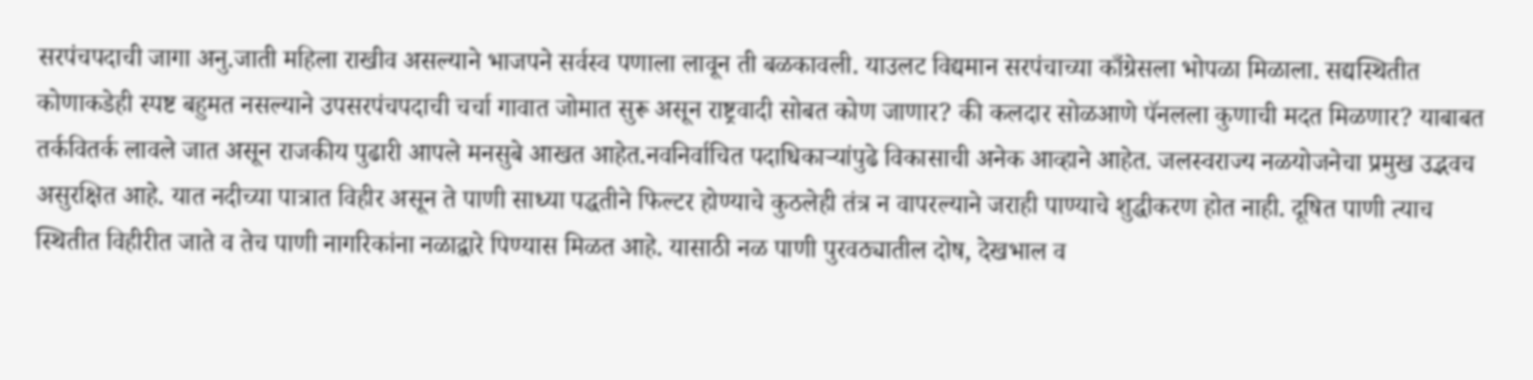सरपंचपदाची जागा अनु.जाती महिला राखीव असल्याने भाजपने सर्वस्व पणाला लावून ती बळकावली. याउलट विद्यमान सरपंचाच्या काँग्रेसला भोपळा मिळाला. सद्यस्थितीत कोणाकडेही स्पष्ट बहुमत नसल्याने उपसरपंचपदाची चर्चा गावात जोमात सुरू असून राष्ट्रवादी सोबत कोण जाणार? की कलदार सोळआणे पॅनलला कुणाची मदत मिळणार? याबाबत तर्कवितर्क लावले जात असून राजकीय पुढारी आपले मनसुबे आखत आहेत.नवनिर्वाचित पदाधिकाऱ्यांपुढे विकासाची अनेक आव्हाने आहेत. जलस्वराज्य नळयोजनेचा प्रमुख उद्भवच असुरक्षित आहे. यात नदीच्या पात्रात विहीर असून ते पाणी साध्या पद्धतीने फिल्टर होण्याचे कुठलेही तंत्र न वापरल्याने जराही पाण्याचे शुद्धीकरण होत नाही. दूषित पाणी त्याच स्थितीत विहीरीत जाते व तेच पाणी नागरिकांना नळाद्वारे पिण्यास मिळत आहे. यासाठी नळ पाणी पुरवठ्यातील दोष, देखभाल व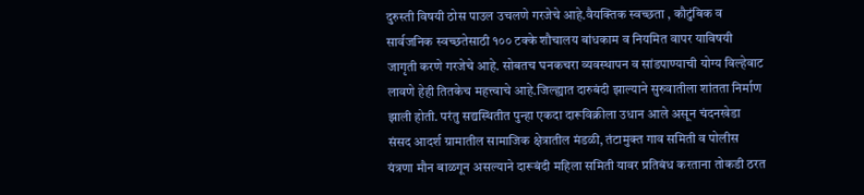दुरुस्ती विषयी ठोस पाउल उचलणे गरजेचे आहे.वैयक्तिक स्वच्छता , कौटुंबिक व सार्वजनिक स्वच्छतेसाठी १०० टक्के शौचालय बांधकाम व नियमित वापर याविषयी जागृती करणे गरजेचे आहे. सोबतच घनकचरा व्यवस्थापन व सांडपाण्याची योग्य विल्हेवाट लावणे हेही तितकेच महत्त्वाचे आहे.जिल्ह्यात दारुबंदी झाल्याने सुरुवातीला शांतता निर्माण झाली होती. परंतु सद्यस्थितीत पुन्हा एकदा दारूविक्रीला उधान आले असून चंदनखेडा संसद आदर्श ग्रामातील सामाजिक क्षेत्रातील मंडळी, तंटामुक्त गाव समिती व पोलीस यंत्रणा मौन बाळगून असल्याने दारूबंदी महिला समिती यावर प्रतिबंध करताना तोकडी ठरत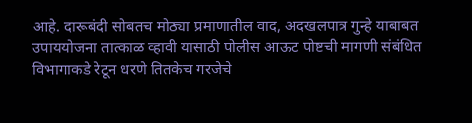आहे. दारूबंदी सोबतच मोठ्या प्रमाणातील वाद, अदखलपात्र गुन्हे याबाबत उपाययोजना तात्काळ व्हावी यासाठी पोलीस आऊट पोष्टची मागणी संबंधित विभागाकडे रेटून धरणे तितकेच गरजेचे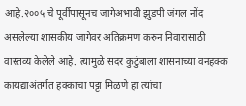आहे.२००५ चे पूर्वीपासूनच जागेअभावी झुडपी जंगल नोंद असलेल्या शासकीय जागेवर अतिक्रमण करुन निवारासाठी वास्तव्य केलेले आहे. त्यामुळे सदर कुटुंबाला शासनाच्या वनहक्क कायद्याअंतर्गत हक्काचा पट्टा मिळणे हा त्यांचा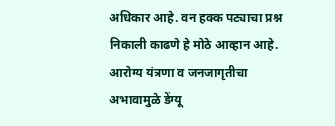अधिकार आहे. वन हक्क पट्याचा प्रश्न निकाली काढणे हे मोठे आव्हान आहे. आरोग्य यंत्रणा व जनजागृतीचा अभावामुळे डेंग्यू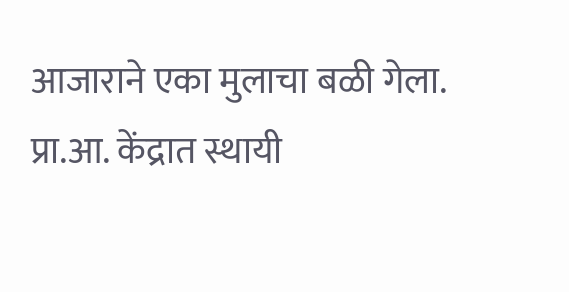आजाराने एका मुलाचा बळी गेला. प्रा.आ. केंद्रात स्थायी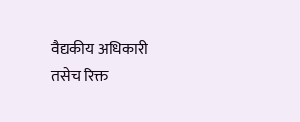वैद्यकीय अधिकारी तसेच रिक्त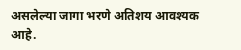असलेल्या जागा भरणे अतिशय आवश्यक आहे.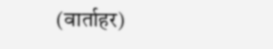(वार्ताहर)